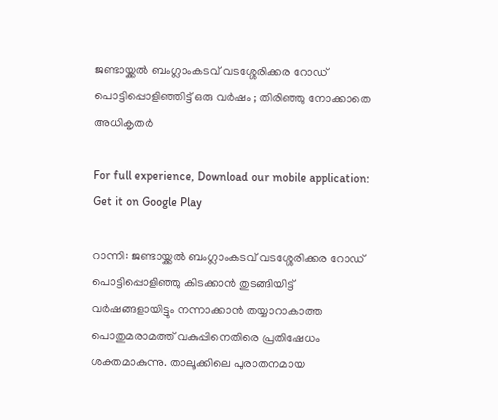ജണ്ടായ്ക്കൽ ബംഗ്ലാംകടവ് വടശ്ശേരിക്കര റോഡ് പൊട്ടിപ്പൊളിഞ്ഞിട്ട് ഒരു വർഷം ; തിരിഞ്ഞു നോക്കാതെ അധികൃതർ

For full experience, Download our mobile application:
Get it on Google Play

റാന്നി: ജണ്ടായ്ക്കൽ ബംഗ്ലാംകടവ് വടശ്ശേരിക്കര റോഡ് പൊട്ടിപ്പൊളിഞ്ഞു കിടക്കാൻ തുടങ്ങിയിട്ട് വർഷങ്ങളായിട്ടും നന്നാക്കാൻ തയ്യാറാകാത്ത പൊതുമരാമത്ത് വകുപ്പിനെതിരെ പ്രതിഷേധം ശക്തമാകുന്നു. താലൂക്കിലെ പുരാതനമായ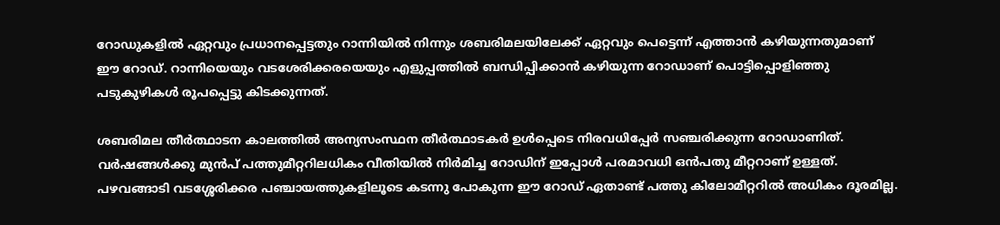റോഡുകളിൽ ഏറ്റവും പ്രധാനപ്പെട്ടതും റാന്നിയിൽ നിന്നും ശബരിമലയിലേക്ക് ഏറ്റവും പെട്ടെന്ന് എത്താൻ കഴിയുന്നതുമാണ് ഈ റോഡ്. റാന്നിയെയും വടശേരിക്കരയെയും എളുപ്പത്തിൽ ബന്ധിപ്പിക്കാൻ കഴിയുന്ന റോഡാണ് പൊട്ടിപ്പൊളിഞ്ഞു പടുകുഴികൾ രൂപപ്പെട്ടു കിടക്കുന്നത്.

ശബരിമല തീർത്ഥാടന കാലത്തിൽ അന്യസംസ്ഥന തീർത്ഥാടകർ ഉൾപ്പെടെ നിരവധിപ്പേർ സഞ്ചരിക്കുന്ന റോഡാണിത്. വർഷങ്ങൾക്കു മുൻപ് പത്തുമീറ്ററിലധികം വീതിയിൽ നിർമിച്ച റോഡിന് ഇപ്പോൾ പരമാവധി ഒൻപതു മീറ്ററാണ് ഉള്ളത്. പഴവങ്ങാടി വടശ്ശേരിക്കര പഞ്ചായത്തുകളിലൂടെ കടന്നു പോകുന്ന ഈ റോഡ്‌ ഏതാണ്ട് പത്തു കിലോമീറ്ററിൽ അധികം ദൂരമില്ല.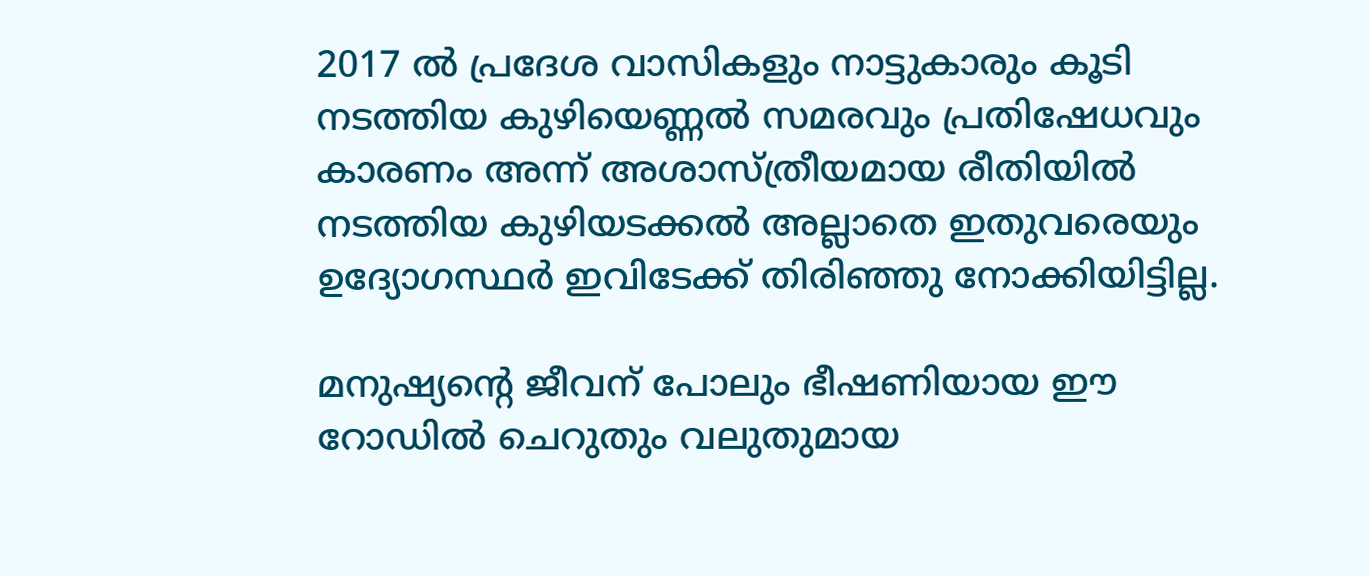2017 ൽ പ്രദേശ വാസികളും നാട്ടുകാരും കൂടി നടത്തിയ കുഴിയെണ്ണൽ സമരവും പ്രതിഷേധവും കാരണം അന്ന് അശാസ്ത്രീയമായ രീതിയിൽ നടത്തിയ കുഴിയടക്കൽ അല്ലാതെ ഇതുവരെയും ഉദ്യോഗസ്ഥര്‍ ഇവിടേക്ക് തിരിഞ്ഞു നോക്കിയിട്ടില്ല.

മനുഷ്യൻ്റെ ജീവന് പോലും ഭീഷണിയായ ഈ റോഡിൽ ചെറുതും വലുതുമായ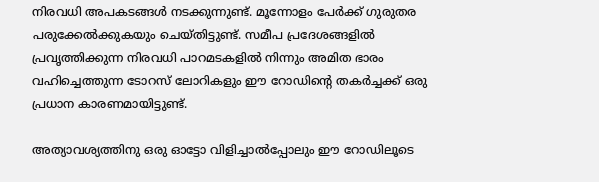നിരവധി അപകടങ്ങൾ നടക്കുന്നുണ്ട്. മൂന്നോളം പേർക്ക് ഗുരുതര പരുക്കേൽക്കുകയും ചെയ്‌തിട്ടുണ്ട്‌. സമീപ പ്രദേശങ്ങളിൽ പ്രവൃത്തിക്കുന്ന നിരവധി പാറമടകളിൽ നിന്നും അമിത ഭാരം വഹിച്ചെത്തുന്ന ടോറസ് ലോറികളും ഈ റോഡിൻ്റെ തകർച്ചക്ക് ഒരു പ്രധാന കാരണമായിട്ടുണ്ട്.

അത്യാവശ്യത്തിനു ഒരു ഓട്ടോ വിളിച്ചാൽപ്പോലും ഈ റോഡിലൂടെ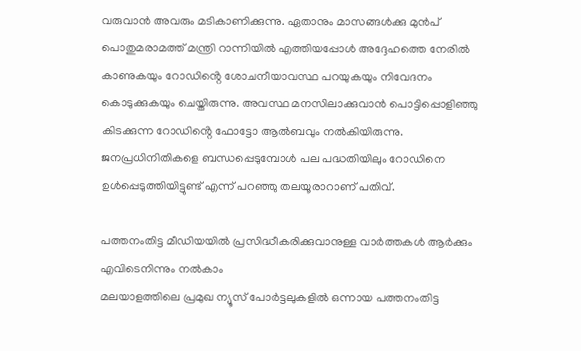വരുവാൻ അവരും മടികാണിക്കുന്നു. ഏതാനും മാസങ്ങൾക്കു മുൻപ് പൊതുമരാമത്ത് മന്ത്രി റാന്നിയിൽ എത്തിയപ്പോൾ അദ്ദേഹത്തെ നേരിൽ കാണുകയും റോഡിൻ്റെ ശോചനീയാവസ്ഥ പറയുകയും നിവേദനം കൊടുക്കുകയും ചെയ്തിരുന്നു. അവസ്ഥ മനസിലാക്കുവാൻ പൊട്ടിപ്പൊളിഞ്ഞു കിടക്കുന്ന റോഡിൻ്റെ ഫോട്ടോ ആൽബവും നൽകിയിരുന്നു. ജനപ്രധിനിതികളെ ബന്ധപ്പെടുമ്പോൾ പല പദ്ധതിയിലും റോഡിനെ ഉൾപ്പെടുത്തിയിട്ടുണ്ട് എന്ന് പറഞ്ഞു തലയൂരാറാണ് പതിവ്.

പത്തനംതിട്ട മീഡിയയില്‍ പ്രസിദ്ധീകരിക്കുവാനുള്ള വാര്‍ത്തകള്‍ ആര്‍ക്കും എവിടെനിന്നും നല്‍കാം
മലയാളത്തിലെ പ്രമുഖ ന്യൂസ് പോര്‍ട്ടലുകളില്‍ ഒന്നായ പത്തനംതിട്ട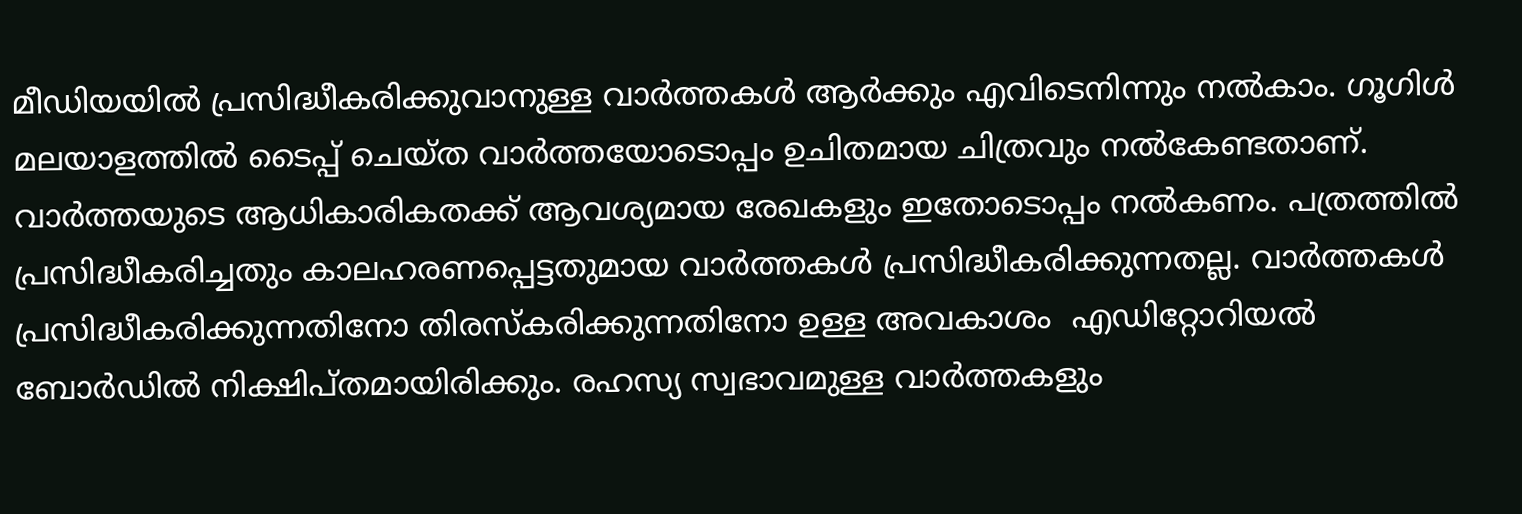മീഡിയയില്‍ പ്രസിദ്ധീകരിക്കുവാനുള്ള വാര്‍ത്തകള്‍ ആര്‍ക്കും എവിടെനിന്നും നല്‍കാം. ഗൂഗിള്‍ മലയാളത്തില്‍ ടൈപ്പ് ചെയ്ത വാര്‍ത്തയോടൊപ്പം ഉചിതമായ ചിത്രവും നല്‍കേണ്ടതാണ്. വാര്‍ത്തയുടെ ആധികാരികതക്ക് ആവശ്യമായ രേഖകളും ഇതോടൊപ്പം നല്‍കണം. പത്രത്തില്‍ പ്രസിദ്ധീകരിച്ചതും കാലഹരണപ്പെട്ടതുമായ വാര്‍ത്തകള്‍ പ്രസിദ്ധീകരിക്കുന്നതല്ല. വാര്‍ത്തകള്‍ പ്രസിദ്ധീകരിക്കുന്നതിനോ തിരസ്കരിക്കുന്നതിനോ ഉള്ള അവകാശം  എഡിറ്റോറിയല്‍ ബോര്‍ഡില്‍ നിക്ഷിപ്തമായിരിക്കും. രഹസ്യ സ്വഭാവമുള്ള വാര്‍ത്തകളും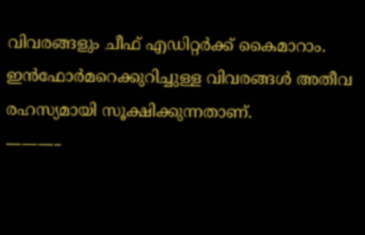വിവരങ്ങളും ചീഫ് എഡിറ്റര്‍ക്ക് കൈമാറാം. ഇന്‍ഫോര്‍മറെക്കുറിച്ചുള്ള വിവരങ്ങള്‍ അതീവ രഹസ്യമായി സൂക്ഷിക്കുന്നതാണ്.
———–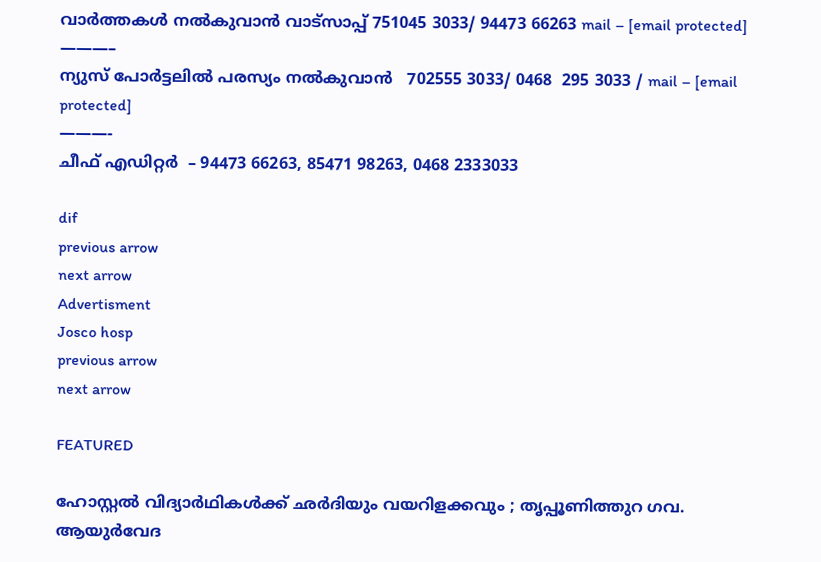വാര്‍ത്തകള്‍ നല്‍കുവാന്‍ വാട്സാപ്പ് 751045 3033/ 94473 66263 mail – [email protected]
———–
ന്യുസ് പോര്‍ട്ടലില്‍ പരസ്യം നല്‍കുവാന്‍   702555 3033/ 0468  295 3033 / mail – [email protected]
———-
ചീഫ് എഡിറ്റര്‍  – 94473 66263, 85471 98263, 0468 2333033

dif
previous arrow
next arrow
Advertisment
Josco hosp
previous arrow
next arrow

FEATURED

ഹോസ്റ്റൽ വിദ്യാർഥികൾക്ക് ഛർദിയും വയറിളക്കവും ; തൃപ്പൂണിത്തുറ ഗവ. ആയുർവേദ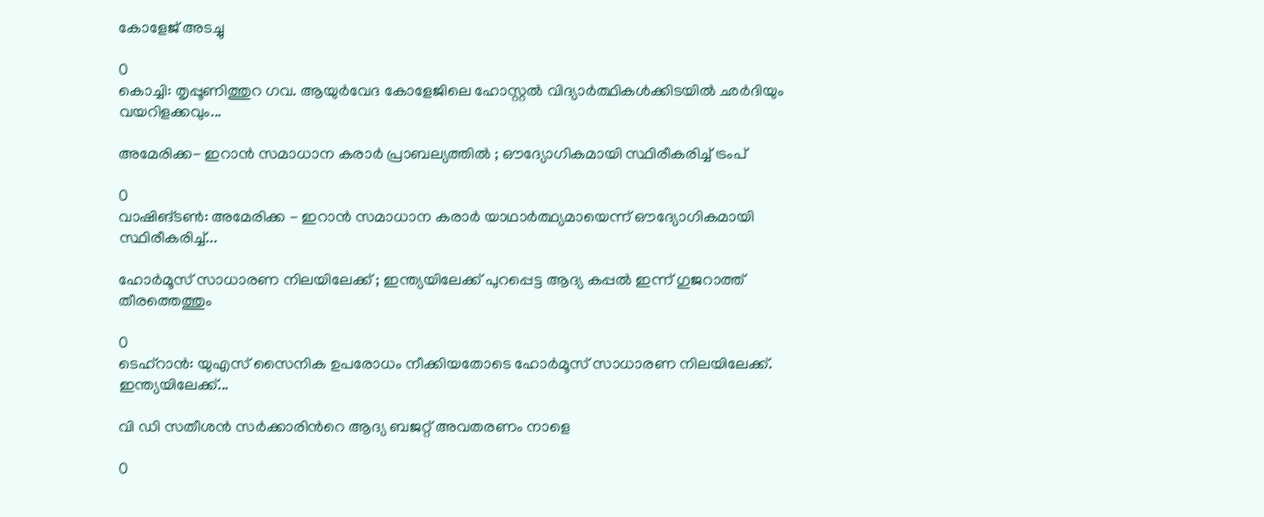കോളേജ് അടച്ചു

0
കൊച്ചി: തൃപ്പൂണിത്തുറ ഗവ. ആയുർവേദ കോളേജിലെ ഹോസ്റ്റൽ വിദ്യാർത്ഥികൾക്കിടയിൽ ഛർദിയും വയറിളക്കവും...

അമേരിക്ക- ഇറാൻ സമാധാന കരാർ പ്രാബല്യത്തിൽ ; ഔദ്യോഗികമായി സ്ഥിരീകരിച്ച് ട്രംപ്

0
വാഷിങ്ടൺ: അമേരിക്ക - ഇറാൻ സമാധാന കരാർ യാഥാർത്ഥ്യമായെന്ന് ഔദ്യോഗികമായി സ്ഥിരീകരിച്ച്...

ഹോർമൂസ് സാധാരണ നിലയിലേക്ക് ; ഇന്ത്യയിലേക്ക് പുറപ്പെട്ട ആദ്യ കപ്പൽ ഇന്ന് ഗുജറാത്ത് തീരത്തെത്തും

0
ടെഹ്റാൻ: യുഎസ് സൈനിക ഉപരോധം നീക്കിയതോടെ ഹോർമൂസ് സാധാരണ നിലയിലേക്ക്. ഇന്ത്യയിലേക്ക്...

വി ഡി സതീശൻ സര്‍ക്കാരിന്‍റെ ആദ്യ ബജറ്റ് അവതരണം നാളെ

0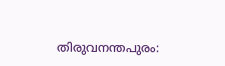തിരുവനന്തപുരം: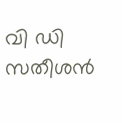വി ഡി സതീശൻ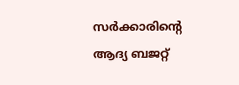സര്‍ക്കാരിന്‍റെ ആദ്യ ബജറ്റ്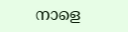നാളെ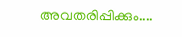അവതരിപ്പിക്കും....